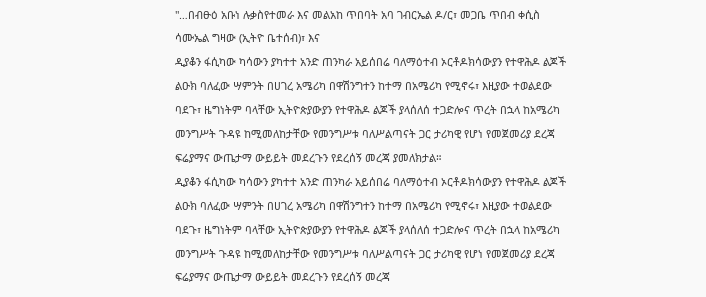"…በብፁዕ አቡነ ሉቃስየተመራ እና መልአከ ጥበባት አባ ገብርኤል ዶ/ር፣ መጋቤ ጥበብ ቀሲስ ሳሙኤል ግዛው (ኢትዮ ቤተሰብ)፣ እና
ዲያቆን ፋሲካው ካሳውን ያካተተ አንድ ጠንካራ አይሰበሬ ባለማዕተብ ኦርቶዶክሳውያን የተዋሕዶ ልጆች ልዑክ ባለፈው ሣምንት በሀገረ አሜሪካ በዋሽንግተን ከተማ በአሜሪካ የሚኖሩ፣ እዚያው ተወልደው ባደጉ፣ ዜግነትም ባላቸው ኢትዮጵያውያን የተዋሕዶ ልጆች ያላሰለሰ ተጋድሎና ጥረት በኋላ ከአሜሪካ መንግሥት ጉዳዩ ከሚመለከታቸው የመንግሥቱ ባለሥልጣናት ጋር ታሪካዊ የሆነ የመጀመሪያ ደረጃ ፍሬያማና ውጤታማ ውይይት መደረጉን የደረሰኝ መረጃ ያመለክታል።
ዲያቆን ፋሲካው ካሳውን ያካተተ አንድ ጠንካራ አይሰበሬ ባለማዕተብ ኦርቶዶክሳውያን የተዋሕዶ ልጆች ልዑክ ባለፈው ሣምንት በሀገረ አሜሪካ በዋሽንግተን ከተማ በአሜሪካ የሚኖሩ፣ እዚያው ተወልደው ባደጉ፣ ዜግነትም ባላቸው ኢትዮጵያውያን የተዋሕዶ ልጆች ያላሰለሰ ተጋድሎና ጥረት በኋላ ከአሜሪካ መንግሥት ጉዳዩ ከሚመለከታቸው የመንግሥቱ ባለሥልጣናት ጋር ታሪካዊ የሆነ የመጀመሪያ ደረጃ ፍሬያማና ውጤታማ ውይይት መደረጉን የደረሰኝ መረጃ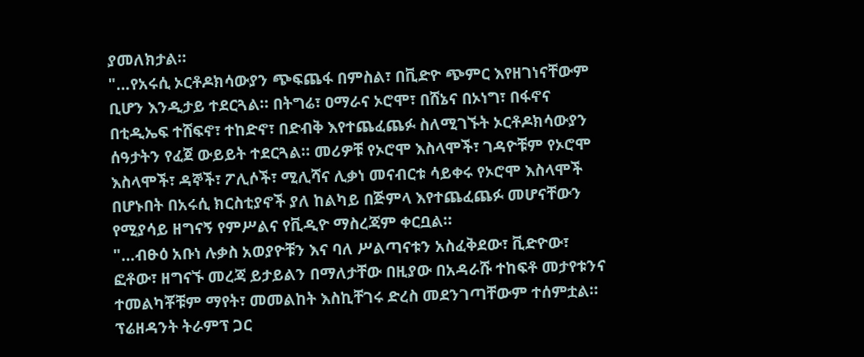ያመለክታል።
"…የአሩሲ ኦርቶዶክሳውያን ጭፍጨፋ በምስል፣ በቪድዮ ጭምር እየዘገነናቸውም ቢሆን እንዲታይ ተደርጓል። በትግሬ፣ ዐማራና ኦሮሞ፣ በሸኔና በኦነግ፣ በፋኖና በቲዲኤፍ ተሸፍኖ፣ ተከድኖ፣ በድብቅ እየተጨፈጨፉ ስለሚገኙት ኦርቶዶክሳውያን ሰዓታትን የፈጀ ውይይት ተደርጓል። መሪዎቹ የኦሮሞ እስላሞች፣ ገዳዮቹም የኦሮሞ እስላሞች፣ ዳኞች፣ ፖሊሶች፣ ሚሊሻና ሊቃነ መናብርቱ ሳይቀሩ የኦሮሞ እስላሞች በሆኑበት በአሩሲ ክርስቲያኖች ያለ ከልካይ በጅምላ እየተጨፈጨፉ መሆናቸውን የሚያሳይ ዘግናኝ የምሥልና የቪዲዮ ማስረጃም ቀርቧል።
"…ብፁዕ አቡነ ሉቃስ አወያዮቹን እና ባለ ሥልጣናቱን አስፈቅደው፣ ቪድዮው፣ ፎቶው፣ ዘግናኙ መረጃ ይታይልን በማለታቸው በዚያው በአዳራሹ ተከፍቶ መታየቱንና ተመልካቾቹም ማየት፣ መመልከት እስኪቸገሩ ድረስ መደንገጣቸውም ተሰምቷል። ፕሬዘዳንት ትራምፕ ጋር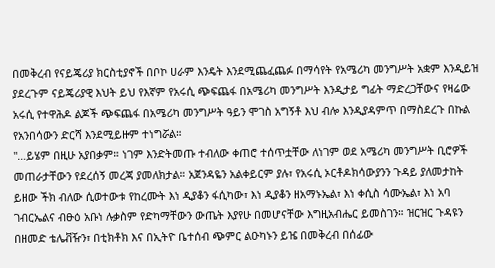በመቅረብ የናይጄሪያ ክርስቲያኖች በቦኮ ሀራም እንዴት እንደሚጨፈጨፉ በማሳየት የአሜሪካ መንግሥት አቋም እንዲይዝ ያደረጉም ናይጄሪያዊ እህት ይህ የእኛም የአሩሲ ጭፍጨፋ በአሜሪካ መንግሥት እንዲታይ ግፊት ማድረጋቸውና የዛሬው አሩሲ የተዋሕዶ ልጆች ጭፍጨፋ በአሜሪካ መንግሥት ዓይን ሞገስ አግኝቶ እህ ብሎ እንዲያዳምጥ በማስደረጉ በኩል የአንበሳውን ድርሻ እንደሚይዙም ተነግሯል።
"…ይሄም በዚሁ አያበቃም። ነገም እንድትመጡ ተብለው ቀጠሮ ተሰጥቷቸው ለነገም ወደ አሜሪካ መንግሥት ቢሮዎች መጠራታቸውን የደረሰኝ መረጃ ያመለክታል። አጀንዳዬን አልቀይርም ያሉ፣ የአሩሲ ኦርቶዶክሳውያንን ጉዳይ ያለመታከት ይዘው ችክ ብለው ሲወተውቱ የከረሙት እነ ዲያቆን ፋሲካው፣ እነ ዲያቆን ዘአማኑኤል፣ እነ ቀሲስ ሳሙኤል፣ እነ አባ ገብርኤልና ብፁዕ አቡነ ሉቃስም የድካማቸውን ውጤት እያየሁ በመሆናቸው እግዚአብሔር ይመስገን። ዝርዝር ጉዳዩን በዘመድ ቴሌቭዥን፣ በቲክቶክ እና በኢትዮ ቤተሰብ ጭምር ልዑካኑን ይዤ በመቅረብ በሰፊው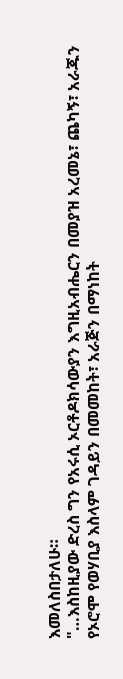እመለስበታለሁ።
"…እስከዚያው ድረስ ግን የአሩሲ ኦርቶዶክሳውያን እግዚአብሔርን በመያዝ አረመኔ፣ ጨካኝ፣ አራጁን የኦሮሞ የወሃቢያ እስላም ገዳይን በመመከት፣ አራጅን በማነከት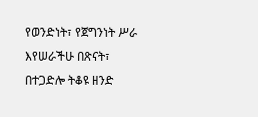የወንድነት፣ የጀግንነት ሥራ እየሠራችሁ በጽናት፣ በተጋድሎ ትቆዩ ዘንድ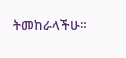ትመከራላችሁ።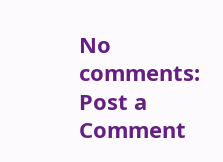No comments:
Post a Comment